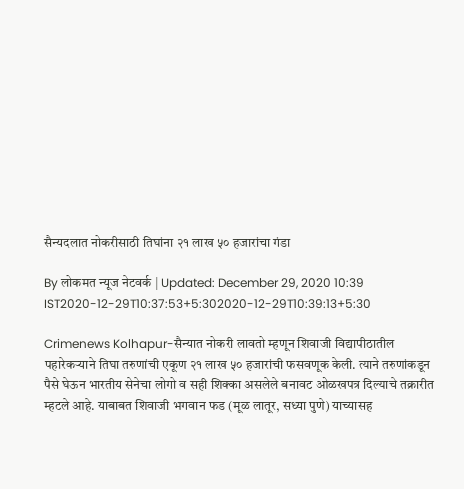सैन्यदलात नोकरीसाठी तिघांना २१ लाख ५० हजारांचा गंडा

By लोकमत न्यूज नेटवर्क | Updated: December 29, 2020 10:39 IST2020-12-29T10:37:53+5:302020-12-29T10:39:13+5:30

Crimenews Kolhapur-सैन्यात नोकरी लावतो म्हणून शिवाजी विद्यापीठातील पहारेकऱ्याने तिघा तरुणांची एकूण २१ लाख ५० हजारांची फसवणूक केली. त्याने तरुणांकडून पैसे घेऊन भारतीय सेनेचा लोगो व सही शिक्का असलेले बनावट ओळखपत्र दिल्याचे तक्रारीत म्हटले आहे. याबाबत शिवाजी भगवान फड (मूळ लातूर, सध्या पुणे) याच्यासह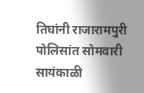तिघांनी राजारामपुरी पोलिसांत सोमवारी सायंकाळी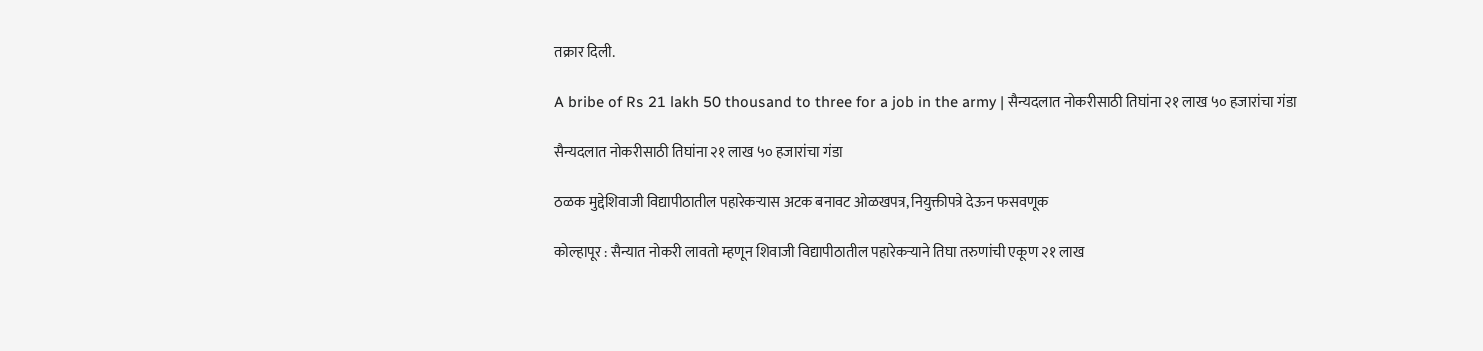तक्रार दिली.

A bribe of Rs 21 lakh 50 thousand to three for a job in the army | सैन्यदलात नोकरीसाठी तिघांना २१ लाख ५० हजारांचा गंडा

सैन्यदलात नोकरीसाठी तिघांना २१ लाख ५० हजारांचा गंडा

ठळक मुद्देशिवाजी विद्यापीठातील पहारेकऱ्यास अटक बनावट ओळखपत्र, नियुक्तीपत्रे देऊन फसवणूक

कोल्हापूर : सैन्यात नोकरी लावतो म्हणून शिवाजी विद्यापीठातील पहारेकऱ्याने तिघा तरुणांची एकूण २१ लाख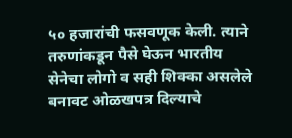५० हजारांची फसवणूक केली. त्याने तरुणांकडून पैसे घेऊन भारतीय सेनेचा लोगो व सही शिक्का असलेले बनावट ओळखपत्र दिल्याचे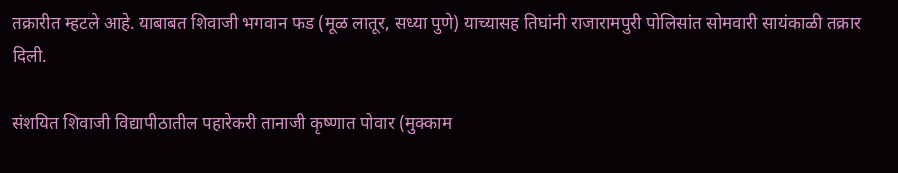तक्रारीत म्हटले आहे. याबाबत शिवाजी भगवान फड (मूळ लातूर, सध्या पुणे) याच्यासह तिघांनी राजारामपुरी पोलिसांत सोमवारी सायंकाळी तक्रार दिली.

संशयित शिवाजी विद्यापीठातील पहारेकरी तानाजी कृष्णात पोवार (मुक्काम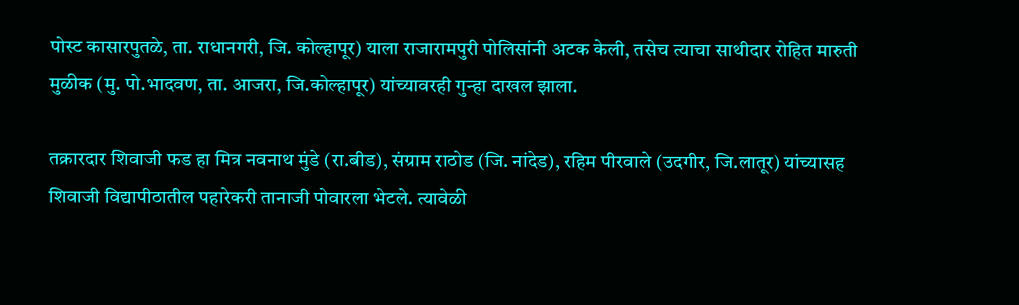पोस्ट कासारपुतळे, ता. राधानगरी, जि. कोल्हापूर) याला राजारामपुरी पोलिसांनी अटक केली, तसेच त्याचा साथीदार रोहित मारुती मुळीक (मु. पो.भादवण, ता. आजरा, जि.कोल्हापूर) यांच्यावरही गुन्हा दाखल झाला.

तक्रारदार शिवाजी फड हा मित्र नवनाथ मुंडे (रा.बीड), संग्राम राठोड (जि. नांदेड), रहिम पीरवाले (उदगीर, जि.लातूर) यांच्यासह शिवाजी विद्यापीठातील पहारेकरी तानाजी पोवारला भेटले. त्यावेळी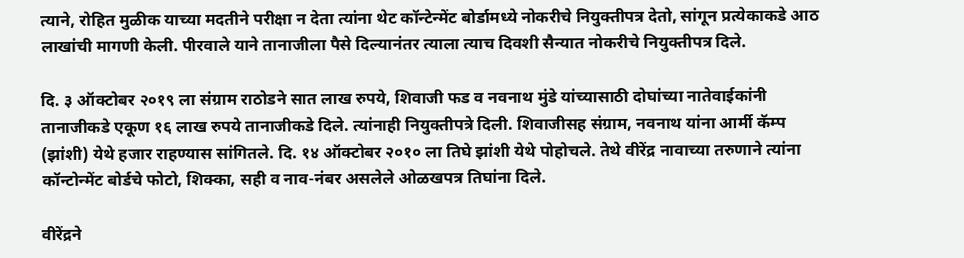त्याने, रोहित मुळीक याच्या मदतीने परीक्षा न देता त्यांना थेट कॉन्टेन्मेंट बोर्डामध्ये नोकरीचे नियुक्तीपत्र देतो, सांगून प्रत्येकाकडे आठ लाखांची मागणी केली. पीरवाले याने तानाजीला पैसे दिल्यानंतर त्याला त्याच दिवशी सैन्यात नोकरीचे नियुक्तीपत्र दिले.

दि. ३ ऑक्‍टोबर २०१९ ला संग्राम राठोडने सात लाख रुपये, शिवाजी फड व नवनाथ मुंडे यांच्यासाठी दोघांच्या नातेवाईकांनी तानाजीकडे एकूण १६ लाख रुपये तानाजीकडे दिले. त्यांनाही नियुक्तीपत्रे दिली. शिवाजीसह संग्राम, नवनाथ यांना आर्मी कॅम्प (झांशी) येथे हजार राहण्यास सांगितले. दि. १४ ऑक्टोबर २०१० ला तिघे झांशी येथे पोहोचले. तेथे वीरेंद्र नावाच्या तरुणाने त्यांना कॉन्टोन्मेंट बोर्डचे फोटो, शिक्का, सही व नाव-नंबर असलेले ओळखपत्र तिघांना दिले.

वीरेंद्रने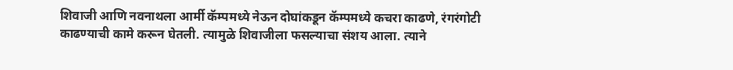शिवाजी आणि नवनाथला आर्मी कॅम्पमध्ये नेऊन दोघांकडून कॅम्पमध्ये कचरा काढणे, रंगरंगोटी काढण्याची कामे करून घेतली. त्यामुळे शिवाजीला फसल्याचा संशय आला. त्याने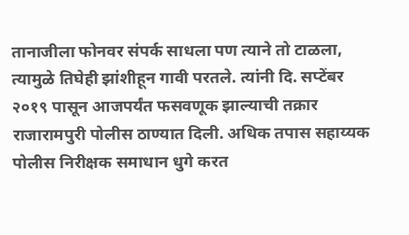तानाजीला फोनवर संपर्क साधला पण त्याने तो टाळला, त्यामुळे तिघेही झांशीहून गावी परतले. त्यांनी दि. सप्टेंबर २०१९ पासून आजपर्यंत फसवणूक झाल्याची तक्रार राजारामपुरी पोलीस ठाण्यात दिली. अधिक तपास सहाय्यक पोलीस निरीक्षक समाधान धुगे करत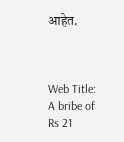आहेत.



Web Title: A bribe of Rs 21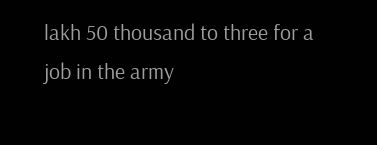lakh 50 thousand to three for a job in the army